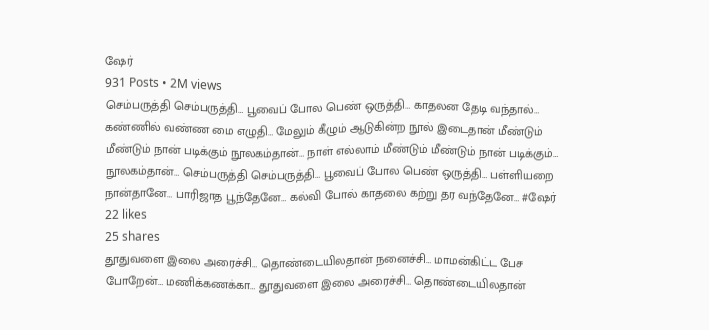ஷேர்
931 Posts • 2M views
செம்பருத்தி செம்பருத்தி… பூவைப் போல பெண் ஒருத்தி… காதலன தேடி வந்தால்… கண்ணில் வண்ண மை எழுதி… மேலும் கீழும் ஆடுகின்ற நூல் இடைதான் மீண்டும் மீண்டும் நான் படிக்கும் நூலகம்தான்… நாள் எல்லாம் மீண்டும் மீண்டும் நான் படிக்கும்… நூலகம்தான்… செம்பருத்தி செம்பருத்தி… பூவைப் போல பெண் ஒருத்தி… பள்ளியறை நான்தானே… பாரிஜாத பூந்தேனே… கல்வி போல் காதலை கற்று தர வந்தேனே… #ஷேர்
22 likes
25 shares
தூதுவளை இலை அரைச்சி… தொண்டையிலதான் நனைச்சி… மாமன்கிட்ட பேச போறேன்… மணிக்கணக்கா… தூதுவளை இலை அரைச்சி… தொண்டையிலதான்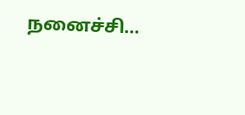நனைச்சி…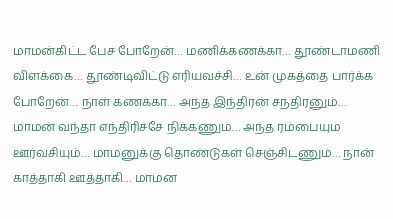மாமன்கிட்ட பேச போறேன்… மணிக்கணக்கா… தூண்டாமணி விளக்கை… தூண்டிவிட்டு எரியவச்சி… உன் முகத்தை பார்க்க போறேன்… நாள் கணக்கா… அந்த இந்திரன் சந்திரனும்… மாமன் வந்தா எந்திரிச்சே நிக்கணும்… அந்த ரம்பையும் ஊர்வசியும்… மாமனுக்கு தொண்டுகள் செஞ்சிடணும்… நான் காத்தாகி ஊத்தாகி… மாமன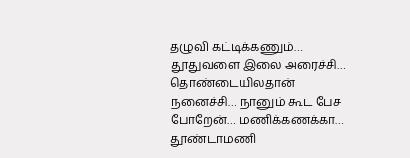தழுவி கட்டிக்கணும்… தூதுவளை இலை அரைச்சி… தொண்டையிலதான் நனைச்சி… நானும் கூட பேச போறேன்… மணிக்கணக்கா… தூண்டாமணி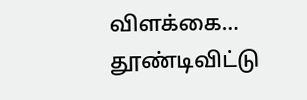விளக்கை… தூண்டிவிட்டு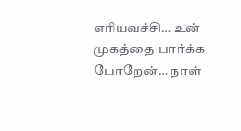எரியவச்சி… உன் முகத்தை பார்க்க போறேன்… நாள்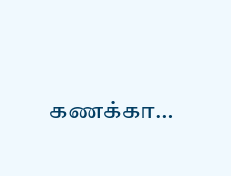கணக்கா…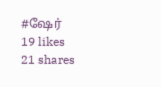#ஷேர்
19 likes
21 shares